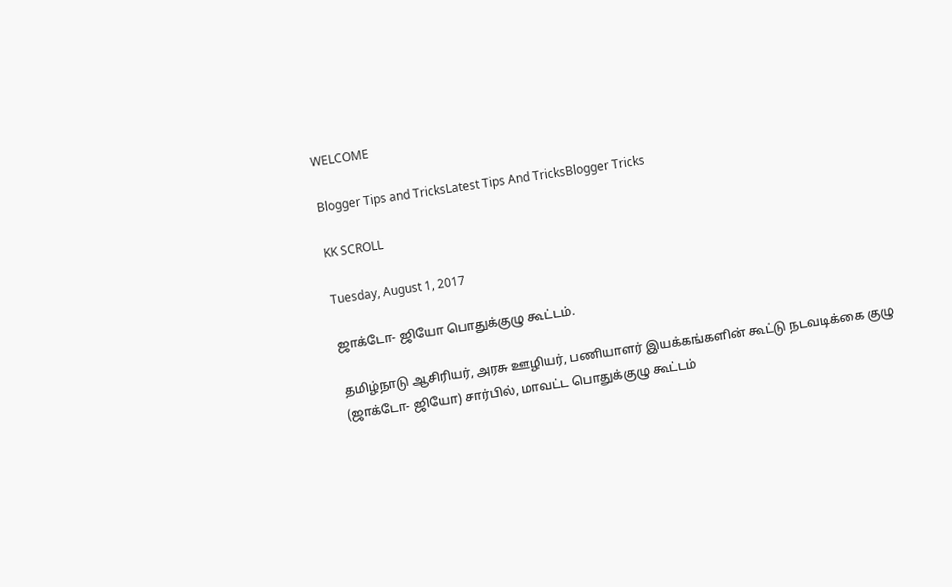WELCOME

Blogger Tips and TricksLatest Tips And TricksBlogger Tricks

KK SCROLL

Tuesday, August 1, 2017

ஜாக்டோ- ஜியோ பொதுக்குழு கூட்டம்.

தமிழ்நாடு ஆசிரியர், அரசு ஊழியர், பணியாளர் இயக்கங்களின் கூட்டு நடவடிக்கை குழு (ஜாக்டோ- ஜியோ) சார்பில், மாவட்ட பொதுக்குழு கூட்டம்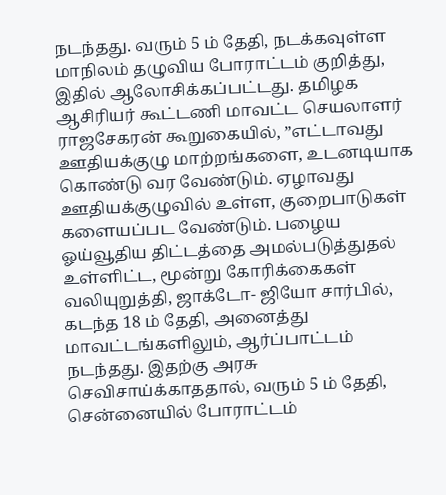நடந்தது. வரும் 5 ம் தேதி, நடக்கவுள்ள மாநிலம் தழுவிய போராட்டம் குறித்து, இதில் ஆலோசிக்கப்பட்டது. தமிழக ஆசிரியர் கூட்டணி மாவட்ட செயலாளர் ராஜசேகரன் கூறுகையில், ”எட்டாவது ஊதியக்குழு மாற்றங்களை, உடனடியாக கொண்டு வர வேண்டும். ஏழாவது ஊதியக்குழுவில் உள்ள, குறைபாடுகள் களையப்பட வேண்டும். பழைய ஓய்வூதிய திட்டத்தை அமல்படுத்துதல் உள்ளிட்ட, மூன்று கோரிக்கைகள் வலியுறுத்தி, ஜாக்டோ- ஜியோ சார்பில், கடந்த 18 ம் தேதி, அனைத்து மாவட்டங்களிலும், ஆர்ப்பாட்டம் நடந்தது. இதற்கு அரசு செவிசாய்க்காததால், வரும் 5 ம் தேதி, சென்னையில் போராட்டம்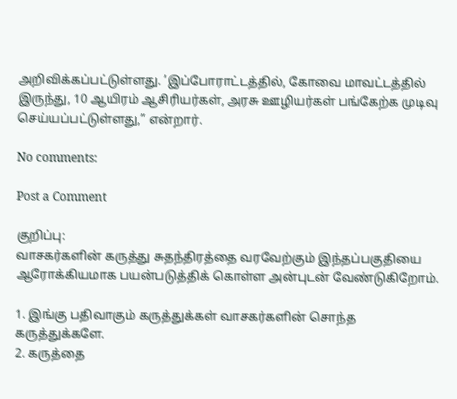அறிவிக்கப்பட்டுள்ளது. ’இப்போராட்டத்தில், கோவை மாவட்டத்தில் இருந்து, 10 ஆயிரம் ஆசிரியர்கள், அரசு ஊழியர்கள் பங்கேற்க முடிவு செய்யப்பட்டுள்ளது,” என்றார்.

No comments:

Post a Comment

குறிப்பு:
வாசகர்களின் கருத்து சுதந்திரத்தை வரவேற்கும் இந்தப்பகுதியை ஆரோக்கியமாக பயன்படுத்திக் கொள்ள அன்புடன் வேண்டுகிறோம்.

1. இங்கு பதிவாகும் கருத்துக்கள் வாசகர்களின் சொந்த கருத்துக்களே.
2. கருத்தை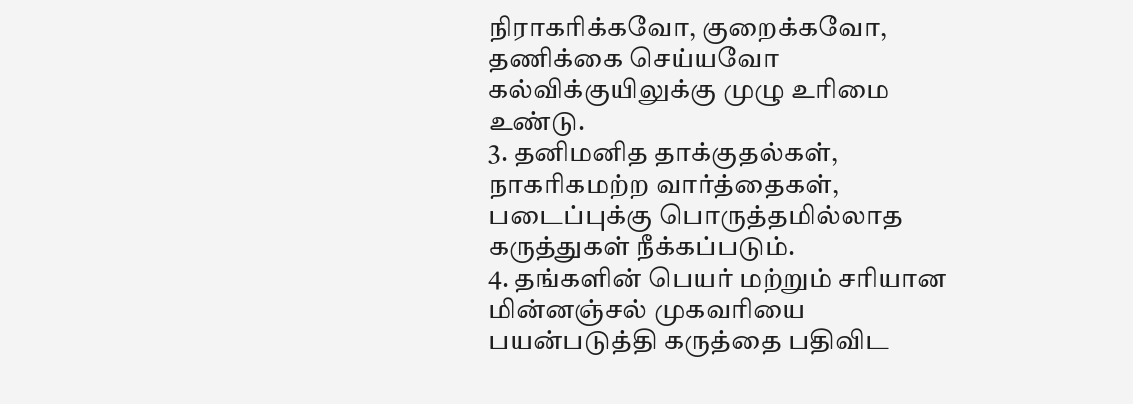நிராகரிக்கவோ, குறைக்கவோ, தணிக்கை செய்யவோ கல்விக்குயிலுக்கு முழு உரிமை உண்டு.
3. தனிமனித தாக்குதல்கள், நாகரிகமற்ற வார்த்தைகள், படைப்புக்கு பொருத்தமில்லாத கருத்துகள் நீக்கப்படும்.
4. தங்களின் பெயர் மற்றும் சரியான மின்னஞ்சல் முகவரியை பயன்படுத்தி கருத்தை பதிவிட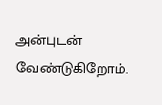அன்புடன் வேண்டுகிறோம்.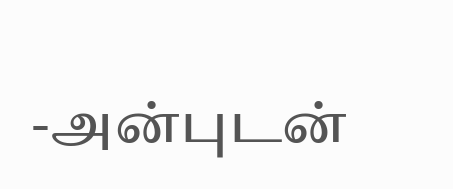-அன்புடன்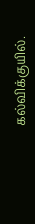கல்விக்குயில்.